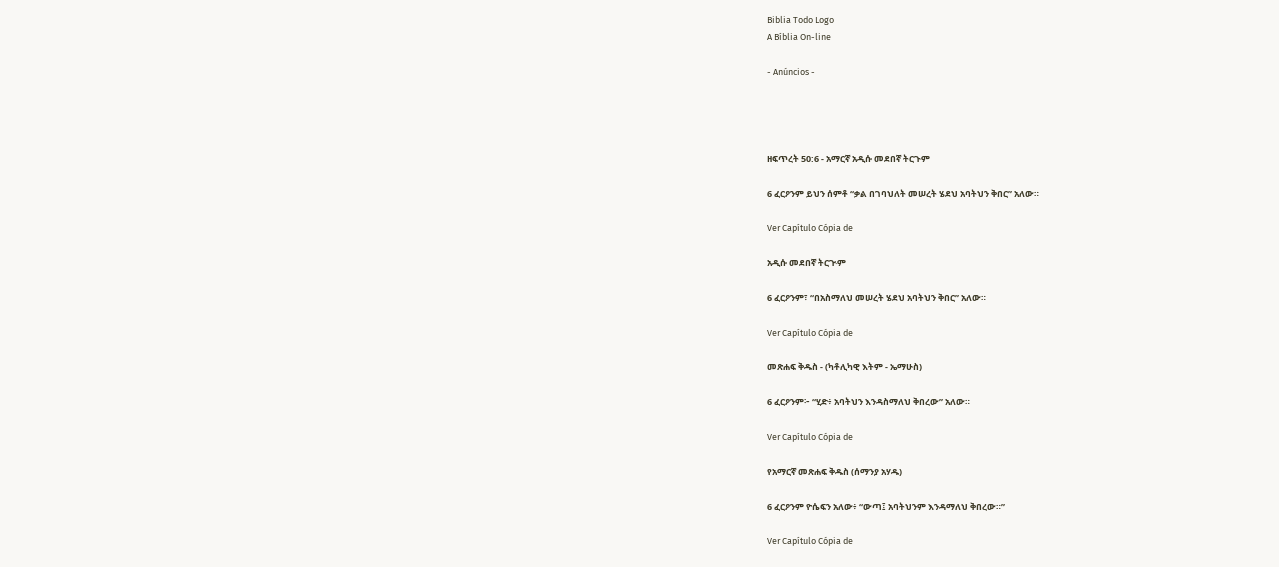Biblia Todo Logo
A Bíblia On-line

- Anúncios -




ዘፍጥረት 50:6 - አማርኛ አዲሱ መደበኛ ትርጉም

6 ፈርዖንም ይህን ሰምቶ “ቃል በገባህለት መሠረት ሄደህ አባትህን ቅበር” አለው።

Ver Capítulo Cópia de

አዲሱ መደበኛ ትርጒም

6 ፈርዖንም፣ “በአስማለህ መሠረት ሄደህ አባትህን ቅበር” አለው።

Ver Capítulo Cópia de

መጽሐፍ ቅዱስ - (ካቶሊካዊ እትም - ኤማሁስ)

6 ፈርዖንም፦ “ሂድ፥ አባትህን እንዳስማለህ ቅበረው” አለው።

Ver Capítulo Cópia de

የአማርኛ መጽሐፍ ቅዱስ (ሰማንያ አሃዱ)

6 ፈርዖንም ዮሴፍን አለው፥ “ውጣ፤ አባትህንም እንዳማለህ ቅበረው።”

Ver Capítulo Cópia de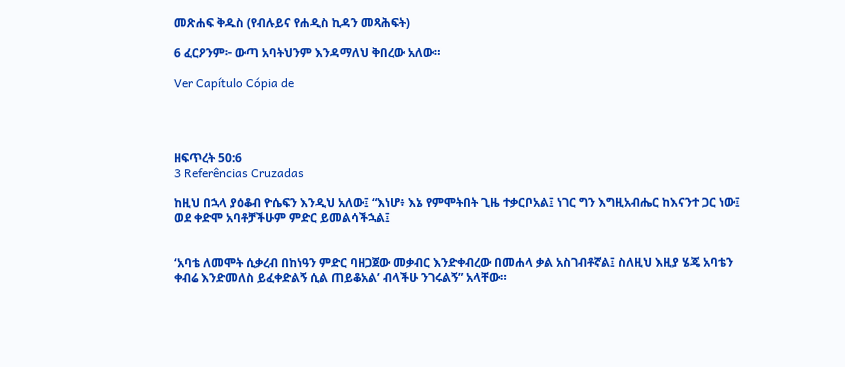መጽሐፍ ቅዱስ (የብሉይና የሐዲስ ኪዳን መጻሕፍት)

6 ፈርዖንም፦ ውጣ አባትህንም እንዳማለህ ቅበረው አለው።

Ver Capítulo Cópia de




ዘፍጥረት 50:6
3 Referências Cruzadas

ከዚህ በኋላ ያዕቆብ ዮሴፍን እንዲህ አለው፤ “እነሆ፥ እኔ የምሞትበት ጊዜ ተቃርቦአል፤ ነገር ግን እግዚአብሔር ከእናንተ ጋር ነው፤ ወደ ቀድሞ አባቶቻችሁም ምድር ይመልሳችኋል፤


‘አባቴ ለመሞት ሲቃረብ በከነዓን ምድር ባዘጋጀው መቃብር እንድቀብረው በመሐላ ቃል አስገብቶኛል፤ ስለዚህ እዚያ ሄጄ አባቴን ቀብሬ እንድመለስ ይፈቀድልኝ ሲል ጠይቆአል’ ብላችሁ ንገሩልኝ” አላቸው።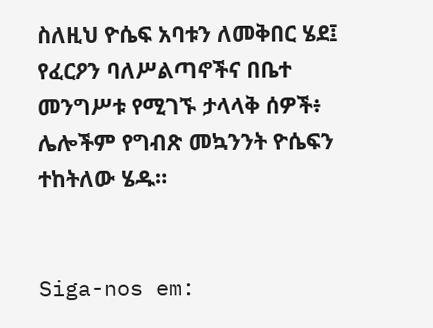ስለዚህ ዮሴፍ አባቱን ለመቅበር ሄደ፤ የፈርዖን ባለሥልጣኖችና በቤተ መንግሥቱ የሚገኙ ታላላቅ ሰዎች፥ ሌሎችም የግብጽ መኳንንት ዮሴፍን ተከትለው ሄዱ።


Siga-nos em: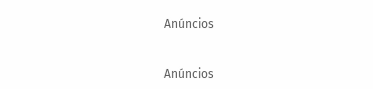Anúncios


Anúncios